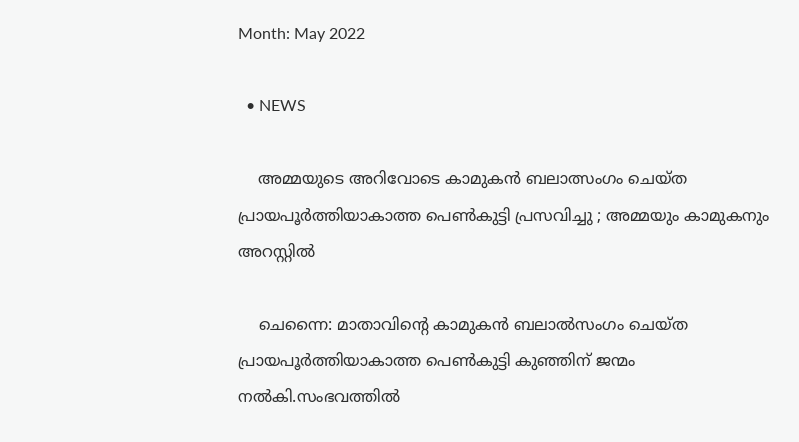Month: May 2022

  • NEWS

    അമ്മയുടെ അറിവോടെ കാമുകൻ ബലാത്സംഗം ചെയ്ത പ്രായപൂർത്തിയാകാത്ത പെൺകുട്ടി പ്രസവിച്ചു ; അമ്മയും കാമുകനും അറസ്റ്റിൽ

    ചെന്നൈ: മാതാവിന്റെ കാമുകന്‍ ബലാല്‍സംഗം ചെയ്‌ത പ്രായപൂര്‍ത്തിയാകാത്ത പെണ്‍കുട്ടി കുഞ്ഞിന് ജന്മം നല്‍കി.സംഭവത്തില്‍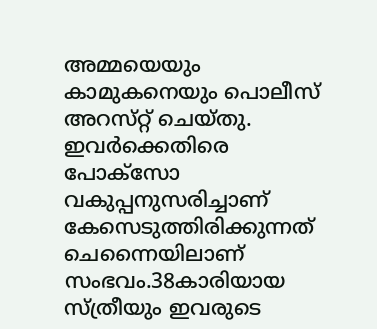അമ്മയെയും കാമുകനെയും പൊലീസ് അറസ്‌റ്റ് ചെയ്‌തു. ഇവര്‍ക്കെതിരെ പോക്‌സോ വകുപ്പനുസരിച്ചാണ് കേസെടുത്തിരിക്കുന്നത് ചെന്നൈയിലാണ് സംഭവം.38കാരിയായ സ്‌ത്രീയും ഇവരുടെ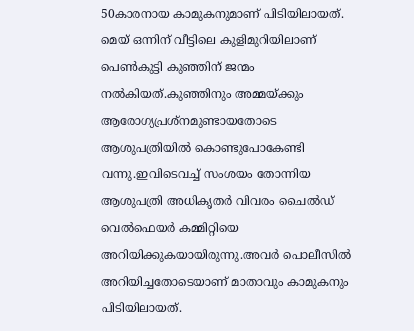50കാരനായ കാമുകനുമാണ് പിടിയിലായത്. മെയ് ഒന്നിന് വീട്ടിലെ കുളിമുറിയിലാണ് പെണ്‍കുട്ടി കുഞ്ഞിന് ജന്മം നല്‍കിയത്.കുഞ്ഞിനും അമ്മയ്ക്കും ആരോഗ്യപ്രശ്‌നമുണ്ടായതോടെ ആശുപത്രിയില്‍ കൊണ്ടുപോകേണ്ടി വന്നു.ഇവിടെവച്ച്‌ സംശയം തോന്നിയ ആശുപത്രി അധികൃതർ വിവരം ചൈല്‍ഡ് വെല്‍ഫെയര്‍ കമ്മിറ്റിയെ അറിയിക്കുകയായിരുന്നു.അവർ പൊലീസില്‍ അറിയിച്ചതോടെയാണ് മാതാവും കാമുകനും പിടിയിലായത്.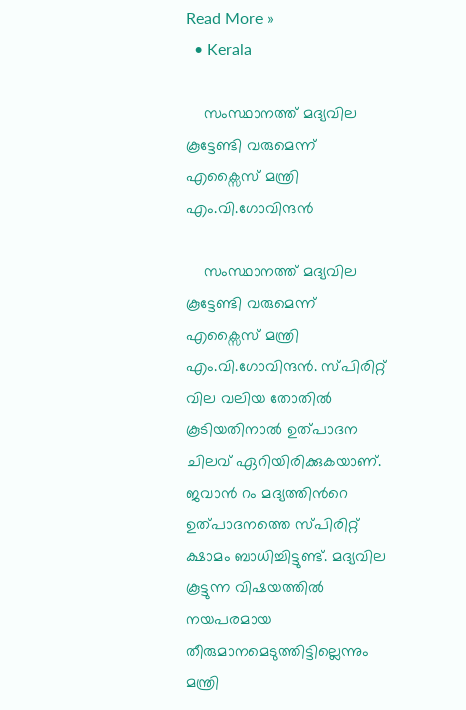Read More »
  • Kerala

    സംസ്ഥാനത്ത് മദ്യവില കൂട്ടേണ്ടി വരുമെന്ന് എക്സൈസ് മന്ത്രി എം.വി.ഗോവിന്ദൻ

    സംസ്ഥാനത്ത് മദ്യവില കൂട്ടേണ്ടി വരുമെന്ന് എക്സൈസ് മന്ത്രി എം.വി.ഗോവിന്ദൻ. സ്പിരിറ്റ് വില വലിയ തോതിൽ കൂടിയതിനാൽ ഉത്പാദന ചിലവ് ഏറിയിരിക്കുകയാണ്. ജവാൻ റം മദ്യത്തിന്‍റെ ഉത്പാദനത്തെ സ്പിരിറ്റ് ക്ഷാമം ബാധിച്ചിട്ടുണ്ട്. മദ്യവില കൂട്ടുന്ന വിഷയത്തിൽ നയപരമായ തീരുമാനമെടുത്തിട്ടില്ലെന്നും മന്ത്രി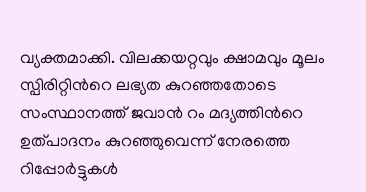വ്യക്തമാക്കി. വിലക്കയറ്റവും ക്ഷാമവും മൂലം സ്പിരിറ്റിന്‍റെ ലഭ്യത കുറഞ്ഞതോടെ സംസ്ഥാനത്ത് ജവാൻ റം മദ്യത്തിന്‍റെ ഉത്പാദനം കുറഞ്ഞുവെന്ന് നേരത്തെ റിപ്പോർട്ടുകൾ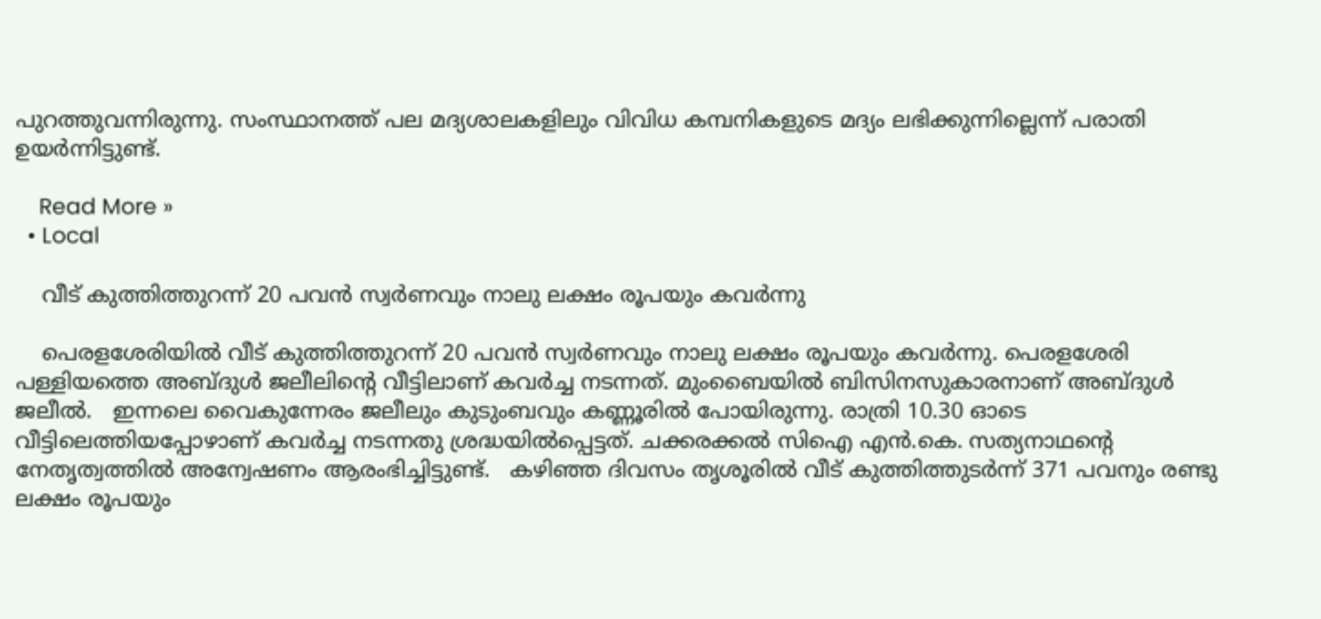പുറത്തുവന്നിരുന്നു. സംസ്ഥാനത്ത് പല മദ്യശാലകളിലും വിവിധ കമ്പനികളുടെ മദ്യം ലഭിക്കുന്നില്ലെന്ന് പരാതി ഉയർന്നിട്ടുണ്ട്.

    Read More »
  • Local

    വീട് കുത്തിത്തുറന്ന് 20 പവൻ സ്വർണവും നാലു ലക്ഷം രൂപയും കവർന്നു

    പെരളശേരിയിൽ വീട് കുത്തിത്തുറന്ന് 20 പവൻ സ്വർണവും നാലു ലക്ഷം രൂപയും കവർന്നു. പെരളശേരി പള്ളിയത്തെ അബ്ദുൾ ജലീലിന്‍റെ വീട്ടിലാണ് കവർച്ച നടന്നത്. മുംബൈയിൽ ബിസിനസുകാരനാണ് അബ്ദുൾ ജലീൽ.   ഇന്നലെ വൈകുന്നേരം ജലീലും കുടുംബവും കണ്ണൂരിൽ പോയിരുന്നു. രാത്രി 10.30 ഓടെ വീട്ടിലെത്തിയപ്പോഴാണ് കവർച്ച നടന്നതു ശ്രദ്ധയിൽപ്പെട്ടത്. ചക്കരക്കൽ സിഐ എൻ.കെ. സത്യനാഥന്‍റെ നേതൃത്വത്തിൽ അന്വേഷണം ആരംഭിച്ചിട്ടുണ്ട്.   കഴിഞ്ഞ ദിവസം തൃശൂരിൽ വീട് കുത്തിത്തുടർന്ന് 371 പവനും രണ്ടു ലക്ഷം രൂപയും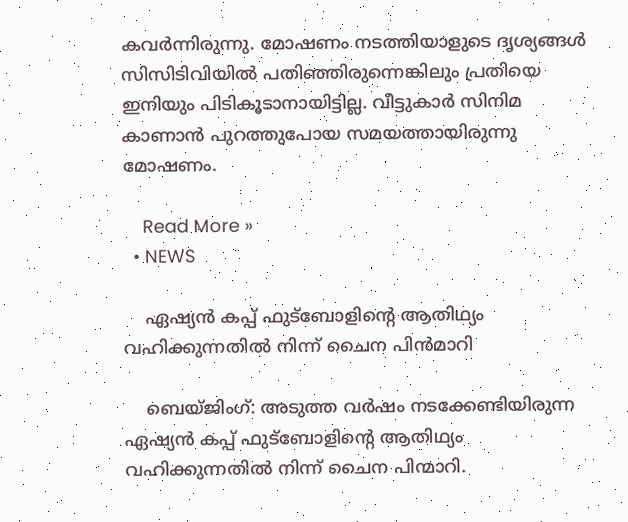കവർന്നിരുന്നു. മോഷണം നടത്തിയാളുടെ ദൃശ്യങ്ങൾ സിസിടിവിയിൽ പതിഞ്ഞിരുന്നെങ്കിലും പ്രതിയെ ഇനിയും പിടികൂടാനായിട്ടില്ല. വീട്ടുകാർ സിനിമ കാണാൻ പുറത്തുപോയ സമയത്തായിരുന്നു മോഷണം.

    Read More »
  • NEWS

    ഏഷ്യൻ കപ്പ് ഫുട്ബോളിന്റെ ആതിഥ്യം വഹിക്കുന്നതിൽ നിന്ന് ചൈന പിൻമാറി

    ബെയ്ജിംഗ്: അടുത്ത വര്‍ഷം നടക്കേണ്ടിയിരുന്ന ഏഷ്യന്‍ കപ്പ് ഫുട്ബോളിന്റെ ആതിഥ്യം വഹിക്കുന്നതില്‍ നിന്ന് ചൈന പിന്മാറി.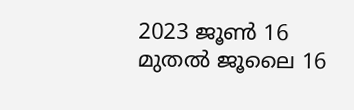2023 ജൂണ്‍ 16 മുതല്‍ ജൂലൈ 16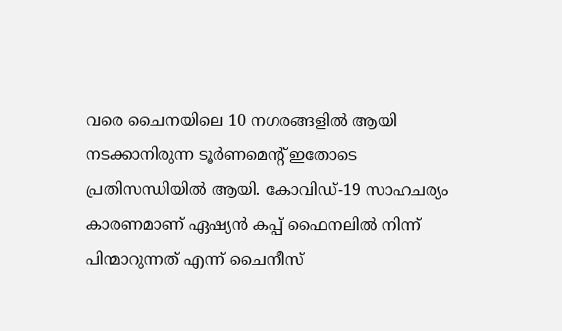വരെ ചൈനയിലെ 10 നഗരങ്ങളില്‍ ആയി നടക്കാനിരുന്ന ടൂര്‍ണമെന്റ് ഇതോടെ പ്രതിസന്ധിയില്‍ ആയി. കോവിഡ്-19 സാഹചര്യം കാരണമാണ് ഏഷ്യന്‍ കപ്പ് ഫൈനലില്‍ നിന്ന് പിന്മാറുന്നത് എന്ന് ചൈനീസ്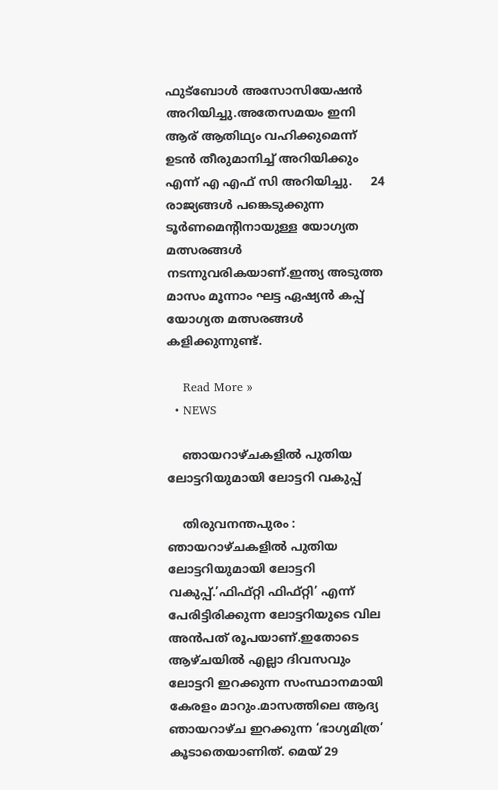ഫുട്ബോള്‍ അസോസിയേഷന്‍ അറിയിച്ചു.അതേസമയം ഇനി ആര് ആതിഥ്യം വഹിക്കുമെന്ന് ഉടന്‍ തീരുമാനിച്ച്‌ അറിയിക്കും എന്ന് എ എഫ് സി അറിയിച്ചു.     24 രാജ്യങ്ങള്‍ പങ്കെടുക്കുന്ന ടൂര്‍ണമെന്റിനായുള്ള യോഗ്യത മത്സരങ്ങള്‍ നടന്നുവരികയാണ്.ഇന്ത്യ അടുത്ത മാസം മൂന്നാം ഘട്ട ഏഷ്യന്‍ കപ്പ് യോഗ്യത മത്സരങ്ങള്‍ കളിക്കുന്നുണ്ട്.

    Read More »
  • NEWS

    ഞായറാഴ്ചകളിൽ പുതിയ ലോട്ടറിയുമായി ലോട്ടറി വകുപ്പ്

    തിരുവനന്തപുരം : ഞായറാഴ്ചകളിൽ പുതിയ ലോട്ടറിയുമായി ലോട്ടറി വകുപ്പ്.’ഫിഫ്റ്റി ഫിഫ്റ്റി’ എന്ന് പേരിട്ടിരിക്കുന്ന ലോട്ടറിയുടെ വില അൻപത് രൂപയാണ്.ഇതോടെ ആഴ്ചയിൽ എല്ലാ ദിവസവും ലോട്ടറി ഇറക്കുന്ന സംസ്ഥാനമായി കേരളം മാറും.മാസത്തിലെ ആദ്യ ഞായറാഴ്ച ഇറക്കുന്ന ‘ഭാഗ്യമിത്ര’ കൂടാതെയാണിത്. മെയ് 29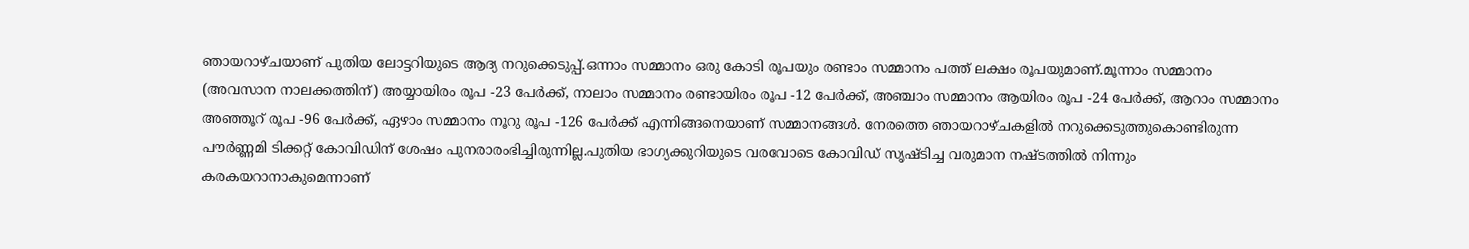ഞായറാഴ്ചയാണ് പുതിയ ലോട്ടറിയുടെ ആദ്യ നറുക്കെടുപ്പ്.ഒന്നാം സമ്മാനം ഒരു കോടി രൂപയും രണ്ടാം സമ്മാനം പത്ത് ലക്ഷം രൂപയുമാണ്.മൂന്നാം സമ്മാനം (അവസാന നാലക്കത്തിന്) അയ്യായിരം രൂപ -23 പേർക്ക്, നാലാം സമ്മാനം രണ്ടായിരം രൂപ -12 പേർക്ക്, അഞ്ചാം സമ്മാനം ആയിരം രൂപ -24 പേർക്ക്, ആറാം സമ്മാനം അഞ്ഞൂറ് രൂപ -96 പേർക്ക്, ഏഴാം സമ്മാനം നൂറു രൂപ -126 പേർക്ക് എന്നിങ്ങനെയാണ് സമ്മാനങ്ങൾ. നേരത്തെ ഞായറാഴ്ചകളിൽ നറുക്കെടുത്തുകൊണ്ടിരുന്ന പൗർണ്ണമി ടിക്കറ്റ് കോവിഡിന് ശേഷം പുനരാരംഭിച്ചിരുന്നില്ല.പുതിയ ഭാഗ്യക്കുറിയുടെ വരവോടെ കോവിഡ് സൃഷ്ടിച്ച വരുമാന നഷ്ടത്തിൽ നിന്നും കരകയറാനാകുമെന്നാണ്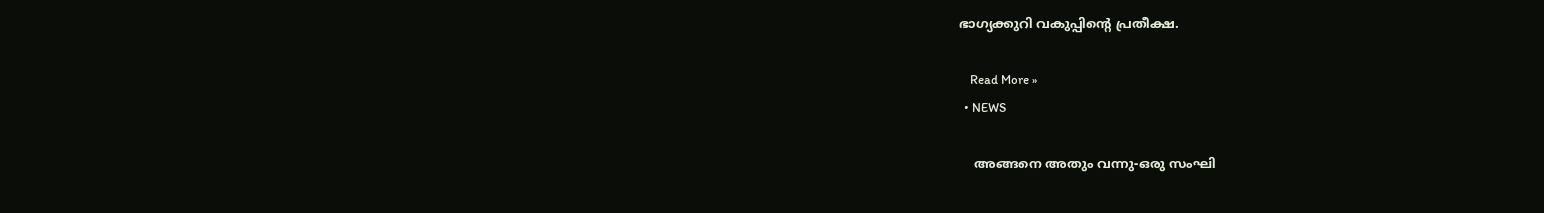ഭാഗ്യക്കുറി വകുപ്പിന്റെ പ്രതീക്ഷ.

    Read More »
  • NEWS

    അങ്ങനെ അതും വന്നു-ഒരു സംഘി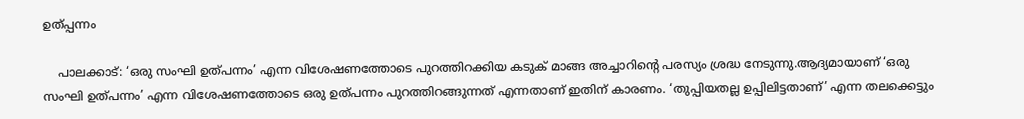ഉത്പ്പന്നം

    പാലക്കാട്: ‘ഒരു സംഘി ഉത്പന്നം’ എന്ന വിശേഷണത്തോടെ പുറത്തിറക്കിയ കടുക് മാങ്ങ അച്ചാറിന്റെ പരസ്യം ശ്രദ്ധ നേടുന്നു.ആദ്യമായാണ് ‘ഒരു സംഘി ഉത്പന്നം’ എന്ന വിശേഷണത്തോടെ ഒരു ഉത്പന്നം പുറത്തിറങ്ങുന്നത് എന്നതാണ് ഇതിന് കാരണം. ‘തുപ്പിയതല്ല ഉപ്പിലിട്ടതാണ്’ എന്ന തലക്കെട്ടും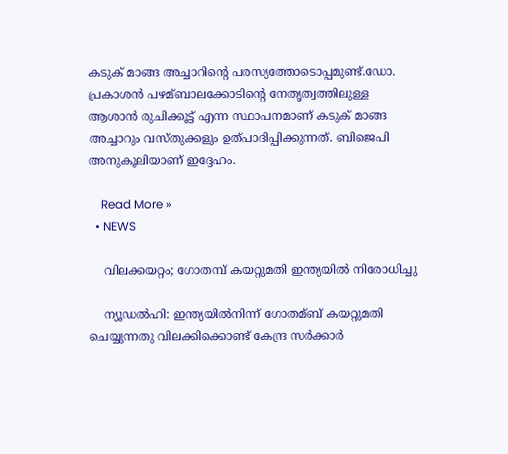കടുക് മാങ്ങ അച്ചാറിന്റെ പരസ്യത്തോടൊപ്പമുണ്ട്.ഡോ. പ്രകാശന്‍ പഴമ്ബാലക്കോടിന്റെ നേതൃത്വത്തിലുള്ള ആശാന്‍ രുചിക്കൂട്ട് എന്ന സ്ഥാപനമാണ് കടുക് മാങ്ങ അച്ചാറും വസ്തുക്കളും ഉത്പാദിപ്പിക്കുന്നത്. ബിജെപി അനുകൂലിയാണ് ഇദ്ദേഹം.

    Read More »
  • NEWS

    വിലക്കയറ്റം; ഗോതമ്പ് കയറ്റുമതി ഇന്ത്യയിൽ നിരോധിച്ചു

    ന്യൂഡല്‍ഹി: ഇന്ത്യയില്‍നിന്ന് ഗോതമ്ബ് കയറ്റുമതി ചെയ്യുന്നതു വിലക്കിക്കൊണ്ട് കേന്ദ്ര സര്‍ക്കാര്‍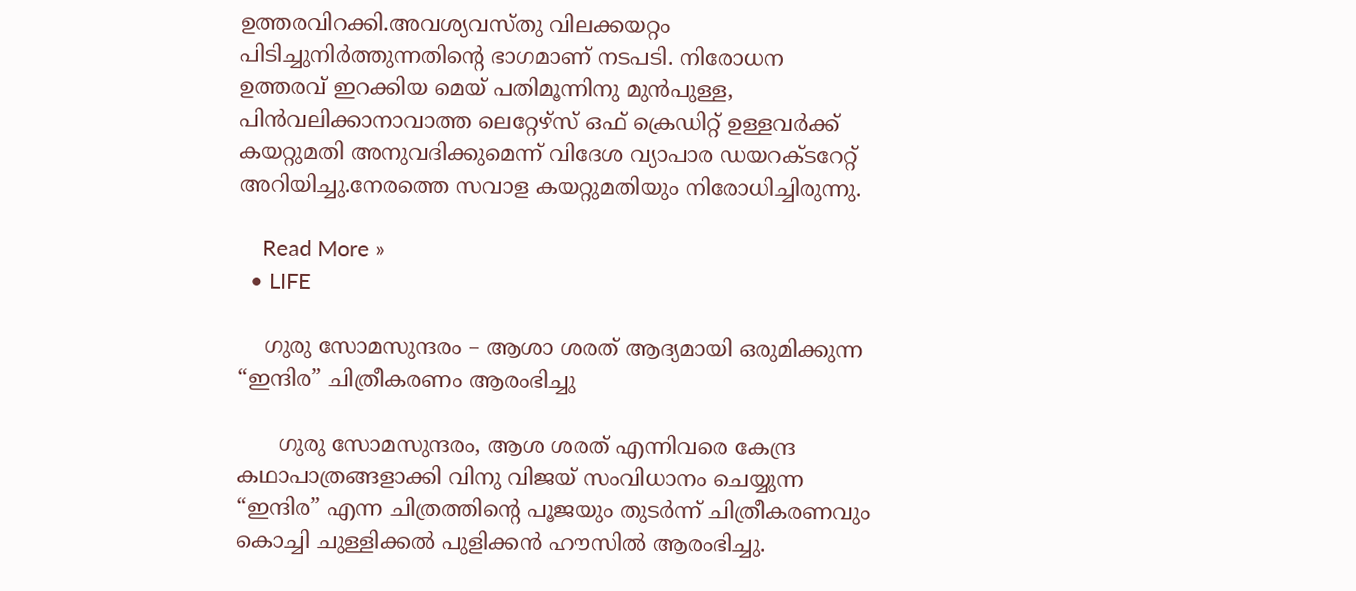ഉത്തരവിറക്കി.അവശ്യവസ്തു വിലക്കയറ്റം പിടിച്ചുനിര്‍ത്തുന്നതിന്റെ ഭാഗമാണ് നടപടി. നിരോധന ഉത്തരവ് ഇറക്കിയ മെയ് പതിമൂന്നിനു മുൻപുള്ള, പിന്‍വലിക്കാനാവാത്ത ലെറ്റേഴ്‌സ് ഒഫ് ക്രെഡിറ്റ് ഉള്ളവര്‍ക്ക് കയറ്റുമതി അനുവദിക്കുമെന്ന് വിദേശ വ്യാപാര ഡയറക്ടറേറ്റ് അറിയിച്ചു.നേരത്തെ സവാള കയറ്റുമതിയും നിരോധിച്ചിരുന്നു.

    Read More »
  • LIFE

    ഗുരു സോമസുന്ദരം – ആശാ ശരത് ആദ്യമായി ഒരുമിക്കുന്ന “ഇന്ദിര” ചിത്രീകരണം ആരംഭിച്ചു

      ഗുരു സോമസുന്ദരം, ആശ ശരത് എന്നിവരെ കേന്ദ്ര കഥാപാത്രങ്ങളാക്കി വിനു വിജയ് സംവിധാനം ചെയ്യുന്ന “ഇന്ദിര” എന്ന ചിത്രത്തിന്റെ പൂജയും തുടര്‍ന്ന് ചിത്രീകരണവും കൊച്ചി ചുള്ളിക്കല്‍ പുളിക്കന്‍ ഹൗസില്‍ ആരംഭിച്ചു.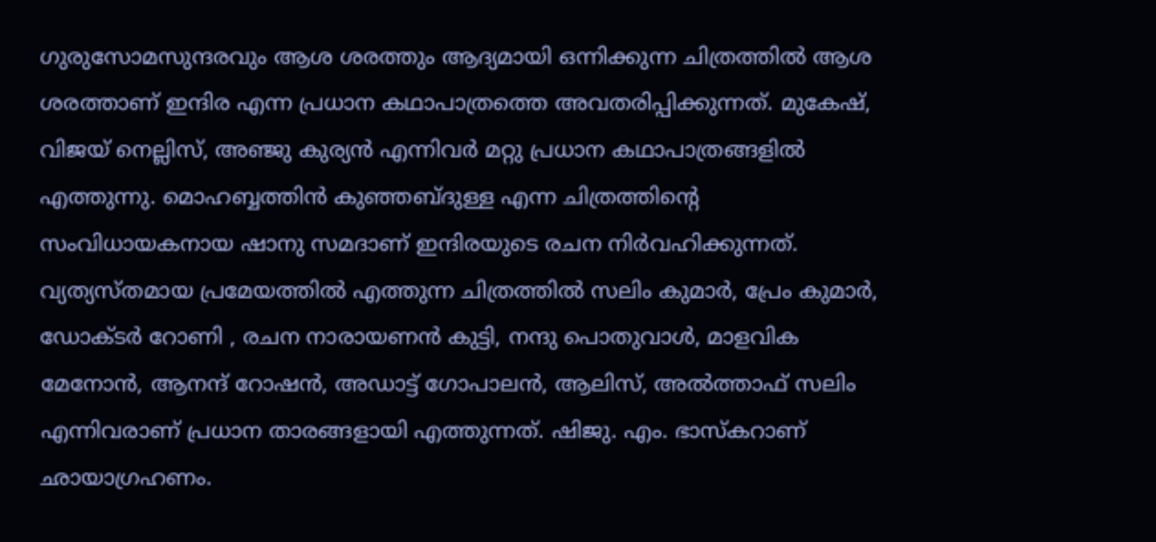ഗുരുസോമസുന്ദരവും ആശ ശരത്തും ആദ്യമായി ഒന്നിക്കുന്ന ചിത്രത്തിൽ ആശ ശരത്താണ് ഇന്ദിര എന്ന പ്രധാന കഥാപാത്രത്തെ അവതരിപ്പിക്കുന്നത്. മുകേഷ്, വിജയ് നെല്ലിസ്, അഞ്ജു കുര്യൻ എന്നിവർ മറ്റു പ്രധാന കഥാപാത്രങ്ങളിൽ എത്തുന്നു. മൊഹബ്ബത്തിന്‍ കുഞ്ഞബ്ദുള്ള എന്ന ചിത്രത്തിന്റെ സംവിധായകനായ ഷാനു സമദാണ് ഇന്ദിരയുടെ രചന നിര്‍വഹിക്കുന്നത്. വ്യത്യസ്തമായ പ്രമേയത്തിൽ എത്തുന്ന ചിത്രത്തിൽ സലിം കുമാർ, പ്രേം കുമാർ, ഡോക്ടർ റോണി , രചന നാരായണൻ കുട്ടി, നന്ദു പൊതുവാൾ, മാളവിക മേനോൻ, ആനന്ദ് റോഷൻ, അഡാട്ട് ഗോപാലൻ, ആലിസ്, അൽത്താഫ് സലിം എന്നിവരാണ് പ്രധാന താരങ്ങളായി എത്തുന്നത്. ഷിജു. എം. ഭാസ്‌കറാണ് ഛായാഗ്രഹണം.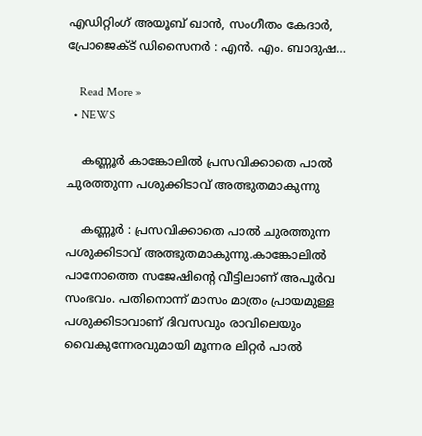എഡിറ്റിംഗ് അയൂബ് ഖാൻ, സംഗീതം കേദാർ, പ്രോജെക്ട് ഡിസൈനർ : എൻ. എം. ബാദുഷ…

    Read More »
  • NEWS

    കണ്ണൂര്‍ കാങ്കോലില്‍ പ്രസവിക്കാതെ പാല്‍ ചുരത്തുന്ന പശുക്കിടാവ് അത്ഭുതമാകുന്നു

    കണ്ണൂർ : പ്രസവിക്കാതെ പാല്‍ ചുരത്തുന്ന പശുക്കിടാവ് അത്ഭുതമാകുന്നു.കാങ്കോലില്‍ പാനോത്തെ സജേഷിന്റെ വീട്ടിലാണ് അപൂര്‍വ സംഭവം. പതിനൊന്ന് മാസം മാത്രം പ്രായമുള്ള പശുക്കിടാവാണ് ദിവസവും രാവിലെയും വൈകുന്നേരവുമായി മൂന്നര ലിറ്റര്‍ പാല്‍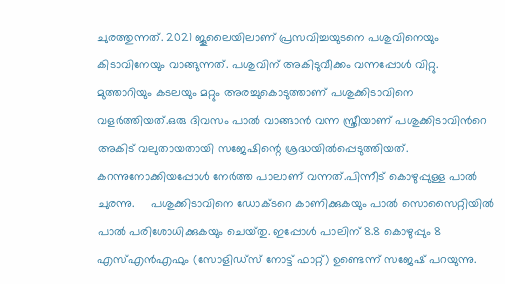ചുരത്തുന്നത്. 2021 ജൂലൈയിലാണ് പ്രസവിച്ചയുടനെ പശുവിനെയും കിടാവിനേയും വാങ്ങുന്നത്. പശുവിന് അകിടുവീക്കം വന്നപ്പോള്‍ വിറ്റു. മുത്താറിയും കടലയും മറ്റും അരച്ചുകൊടുത്താണ് പശുക്കിടാവിനെ വളര്‍ത്തിയത്.ഒരു ദിവസം പാല്‍ വാങ്ങാന്‍ വന്ന സ്ത്രീയാണ് പശുക്കിടാവിന്‍റെ അകിട് വലുതായതായി സജേഷിന്റെ ശ്രദ്ധയില്‍പ്പെടുത്തിയത്. കറന്നുനോക്കിയപ്പോള്‍ നേര്‍ത്ത പാലാണ് വന്നത്.പിന്നീട് കൊഴുപ്പുള്ള പാല്‍ ചുരന്നു.     പശുക്കിടാവിനെ ഡോക്‌ടറെ കാണിക്കുകയും പാല്‍ സൊസൈറ്റിയില്‍ പാല്‍ പരിശോധിക്കുകയും ചെയ്‌തു. ഇപ്പോള്‍ പാലിന് 8.8 കൊഴുപ്പും 8 എസ്‌എന്‍എഫും (സോളിഡ്‌സ് നോട്ട് ഫാറ്റ്) ഉണ്ടെന്ന് സജേഷ്‌ പറയുന്നു.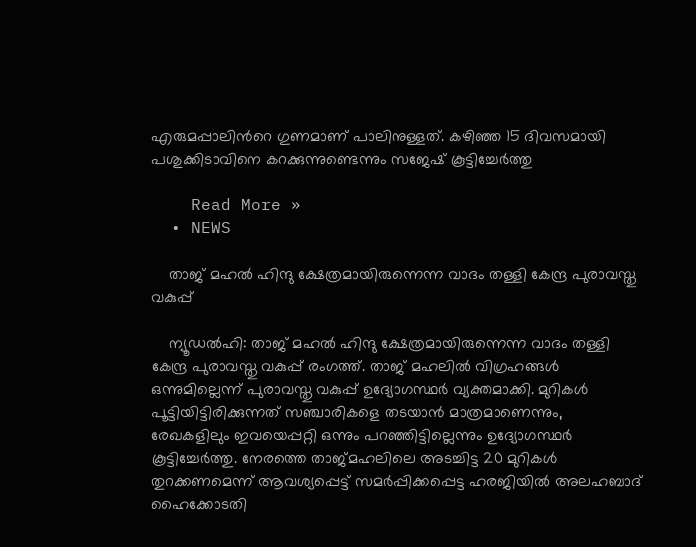എരുമപ്പാലിന്‍റെ ഗുണമാണ് പാലിനുള്ളത്. കഴിഞ്ഞ 15 ദിവസമായി പശുക്കിടാവിനെ കറക്കുന്നുണ്ടെന്നും സജേഷ് കൂട്ടിച്ചേര്‍ത്തു

    Read More »
  • NEWS

    താജ് മഹല്‍ ഹിന്ദു ക്ഷേത്രമായിരുന്നെന്ന വാദം തള്ളി കേന്ദ്ര പുരാവസ്തു വകുപ്പ്

    ന്യൂഡല്‍ഹി: താജ് മഹല്‍ ഹിന്ദു ക്ഷേത്രമായിരുന്നെന്ന വാദം തള്ളി കേന്ദ്ര പുരാവസ്തു വകുപ്പ് രംഗത്ത്. താജ് മഹലില്‍ വിഗ്രഹങ്ങള്‍ ഒന്നുമില്ലെന്ന് പുരാവസ്തു വകുപ്പ് ഉദ്യോഗസ്ഥര്‍ വ്യക്തമാക്കി. മുറികള്‍ പൂട്ടിയിട്ടിരിക്കുന്നത് സഞ്ചാരികളെ തടയാന്‍ മാത്രമാണെന്നും, രേഖകളിലും ഇവയെപ്പറ്റി ഒന്നും പറഞ്ഞിട്ടില്ലെന്നും ഉദ്യോഗസ്ഥര്‍ കൂട്ടിച്ചേര്‍ത്തു. നേരത്തെ താജ്മഹലിലെ അടച്ചിട്ട 20 മുറികള്‍ തുറക്കണമെന്ന് ആവശ്യപ്പെട്ട് സമര്‍പ്പിക്കപ്പെട്ട ഹരജിയില്‍ അലഹബാദ് ഹൈക്കോടതി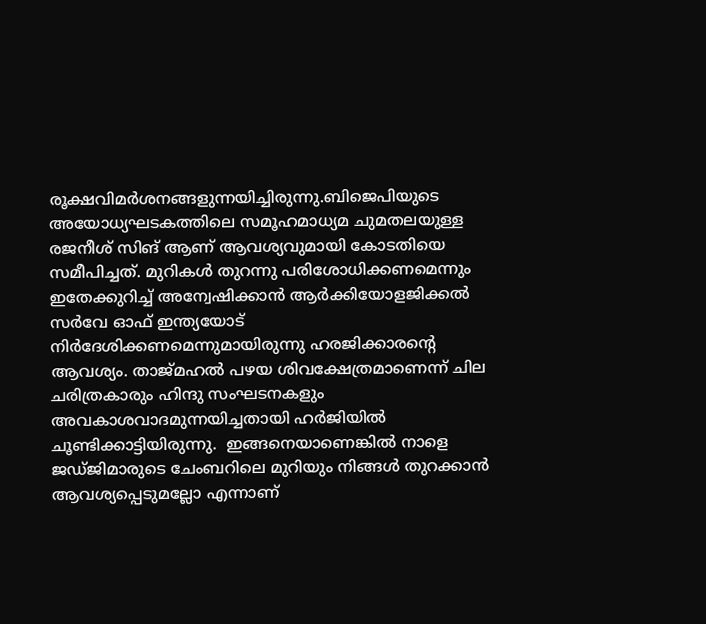രൂക്ഷവിമര്‍ശനങ്ങളുന്നയിച്ചിരുന്നു.ബിജെപിയുടെ അയോധ്യഘടകത്തിലെ സമൂഹമാധ്യമ ചുമതലയുള്ള രജനീശ് സിങ് ആണ് ആവശ്യവുമായി കോടതിയെ സമീപിച്ചത്. മുറികള്‍ തുറന്നു പരിശോധിക്കണമെന്നും ഇതേക്കുറിച്ച്‌ അന്വേഷിക്കാന്‍ ആര്‍ക്കിയോളജിക്കല്‍ സര്‍വേ ഓഫ് ഇന്ത്യയോട് നിര്‍ദേശിക്കണമെന്നുമായിരുന്നു ഹരജിക്കാരന്റെ ആവശ്യം. താജ്മഹല്‍ പഴയ ശിവക്ഷേത്രമാണെന്ന് ചില ചരിത്രകാരും ഹിന്ദു സംഘടനകളും അവകാശവാദമുന്നയിച്ചതായി ഹർജിയില്‍ ചൂണ്ടിക്കാട്ടിയിരുന്നു.  ഇങ്ങനെയാണെങ്കില്‍ നാളെ ജഡ്ജിമാരുടെ ചേംബറിലെ മുറിയും നിങ്ങള്‍ തുറക്കാന്‍ ആവശ്യപ്പെടുമല്ലോ എന്നാണ്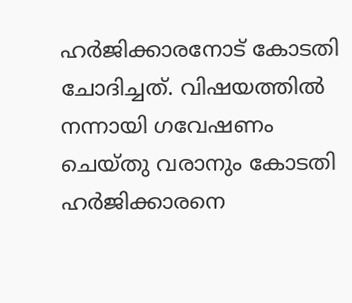ഹര്‍ജിക്കാരനോട് കോടതി ചോദിച്ചത്. വിഷയത്തില്‍ നന്നായി ഗവേഷണം ചെയ്തു വരാനും കോടതി ഹര്‍ജിക്കാരനെ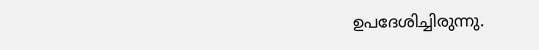ഉപദേശിച്ചിരുന്നു.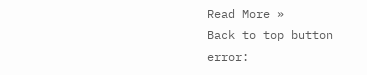Read More »
Back to top button
error: